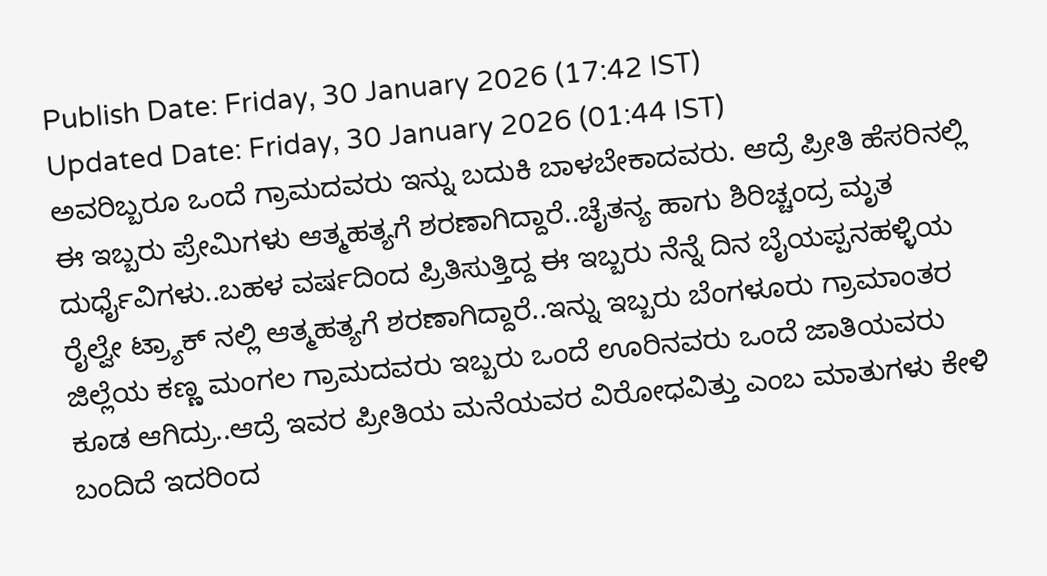Publish Date: Friday, 30 January 2026 (17:42 IST)
Updated Date: Friday, 30 January 2026 (01:44 IST)
ಅವರಿಬ್ಬರೂ ಒಂದೆ ಗ್ರಾಮದವರು ಇನ್ನು ಬದುಕಿ ಬಾಳಬೇಕಾದವರು. ಆದ್ರೆ ಪ್ರೀತಿ ಹೆಸರಿನಲ್ಲಿ ಈ ಇಬ್ಬರು ಪ್ರೇಮಿಗಳು ಆತ್ಮಹತ್ಯಗೆ ಶರಣಾಗಿದ್ದಾರೆ..ಚೈತನ್ಯ ಹಾಗು ಶಿರಿಚ್ಚಂದ್ರ ಮೃತ ದುರ್ಧೈವಿಗಳು..ಬಹಳ ವರ್ಷದಿಂದ ಪ್ರಿತಿಸುತ್ತಿದ್ದ ಈ ಇಬ್ಬರು ನೆನ್ನೆ ದಿನ ಬೈಯಪ್ಪನಹಳ್ಳಿಯ ರೈಲ್ವೇ ಟ್ರ್ಯಾಕ್ ನಲ್ಲಿ ಆತ್ಮಹತ್ಯಗೆ ಶರಣಾಗಿದ್ದಾರೆ..ಇನ್ನು ಇಬ್ಬರು ಬೆಂಗಳೂರು ಗ್ರಾಮಾಂತರ ಜಿಲ್ಲೆಯ ಕಣ್ಣ ಮಂಗಲ ಗ್ರಾಮದವರು ಇಬ್ಬರು ಒಂದೆ ಊರಿನವರು ಒಂದೆ ಜಾತಿಯವರು ಕೂಡ ಆಗಿದ್ರು..ಆದ್ರೆ ಇವರ ಪ್ರೀತಿಯ ಮನೆಯವರ ವಿರೋಧವಿತ್ತು ಎಂಬ ಮಾತುಗಳು ಕೇಳಿ ಬಂದಿದೆ ಇದರಿಂದ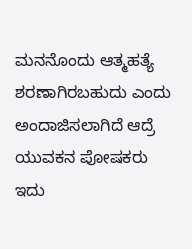ಮನನೊಂದು ಆತ್ಮಹತ್ಯೆ ಶರಣಾಗಿರಬಹುದು ಎಂದು ಅಂದಾಜಿಸಲಾಗಿದೆ ಆದ್ರೆ ಯುವಕನ ಪೋಷಕರು ಇದು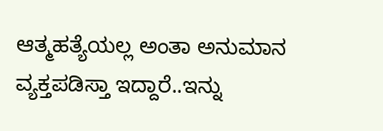ಆತ್ಮಹತ್ಯೆಯಲ್ಲ ಅಂತಾ ಅನುಮಾನ ವ್ಯಕ್ತಪಡಿಸ್ತಾ ಇದ್ದಾರೆ..ಇನ್ನು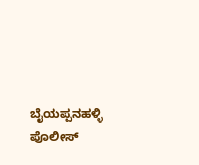ಬೈಯಪ್ಪನಹಳ್ಳಿ ಪೊಲೀಸ್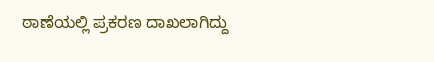ಠಾಣೆಯಲ್ಲಿ ಪ್ರಕರಣ ದಾಖಲಾಗಿದ್ದು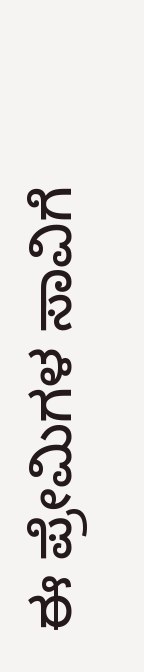ಈ ಪ್ರೇಮಿಗಳ ಸಾವಿಗೆ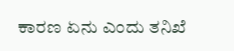ಕಾರಣ ಏನು ಎಂದು ತನಿಖೆ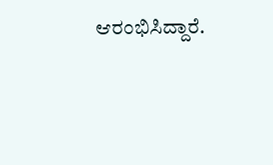ಆರಂಭಿಸಿದ್ದಾರೆ.